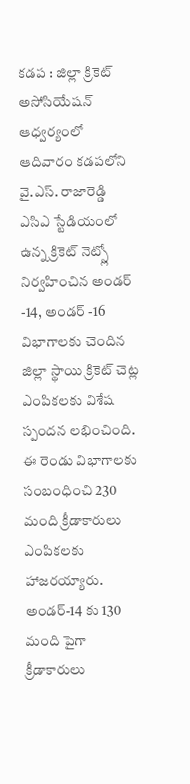కడప : జిల్లా క్రికెట్ అసోసియేషన్ ఆధ్వర్యంలో ఆదివారం కడపలోని వై.ఎస్. రాజారెడ్డి ఎసిఎ స్టేడియంలో ఉన్న క్రికెట్ నెట్స్లో నిర్వహించిన అండర్ -14, అండర్ -16 విభాగాలకు చెందిన జిల్లా స్థాయి క్రికెట్ చెట్ల ఎంపికలకు విశేష స్పందన లభించింది. ఈ రెండు విభాగాలకు సంబంధించి 230 మంది క్రీడాకారులు ఎంపికలకు హాజరయ్యారు. అండర్-14 కు 130 మంది పైగా క్రీడాకారులు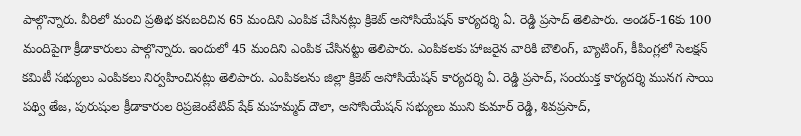పాల్గొన్నారు. వీరిలో మంచి ప్రతిభ కనబరిచిన 65 మందిని ఎంపిక చేసినట్లు క్రికెట్ అసోసియేషన్ కార్యదర్శి ఏ. రెడ్డి ప్రసాద్ తెలిపారు. అండర్-16కు 100 మందిపైగా క్రీడాకారులు పాల్గొన్నారు. ఇందులో 45 మందిని ఎంపిక చేసినట్టు తెలిపారు. ఎంపికలకు హాజరైన వారికి బౌలింగ్, బ్యాటింగ్, కీపింగ్లలో సెలక్షన్ కమిటీ సభ్యులు ఎంపికలు నిర్వహించినట్లు తెలిపారు. ఎంపికలను జిల్లా క్రికెట్ అసోసియేషన్ కార్యదర్శి ఏ. రెడ్డి ప్రసాద్, సంయుక్త కార్యదర్శి మునగ సాయి పథ్వి తేజ, పురుషుల క్రీడాకారుల రిప్రజెంటేటివ్ షేక్ మహమ్మద్ దౌలా, అసోసియేషన్ సభ్యులు ముని కుమార్ రెడ్డి, శివప్రసాద్,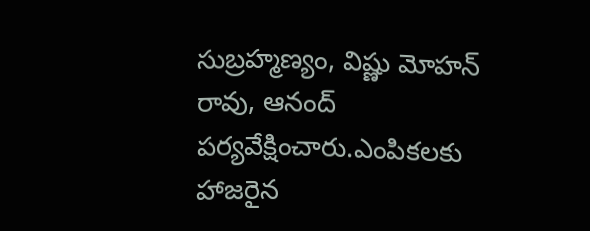సుబ్రహ్మణ్యం, విష్ణు మోహన్ రావు, ఆనంద్ పర్యవేక్షించారు.ఎంపికలకు హాజరైన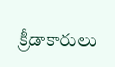క్రీడాకారులు